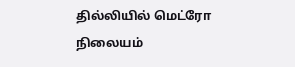தில்லியில் மெட்ரோ நிலையம்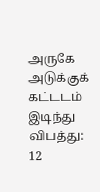அருகே அடுக்குக் கட்டடம் இடிந்து விபத்து: 12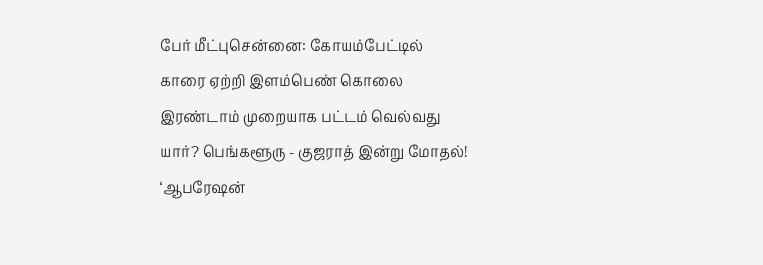பேர் மீட்புசென்னை: கோயம்பேட்டில் காரை ஏற்றி இளம்பெண் கொலை இரண்டாம் முறையாக பட்டம் வெல்வது யார்? பெங்களூரு - குஜராத் இன்று மோதல்! ‘ஆபரேஷன்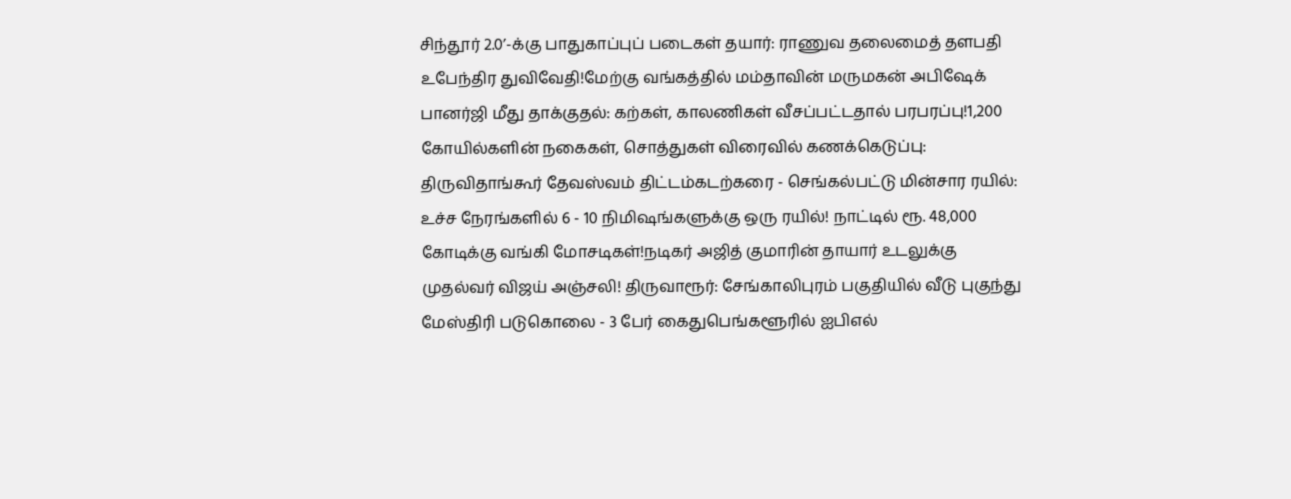சிந்தூர் 2.0’-க்கு பாதுகாப்புப் படைகள் தயார்: ராணுவ தலைமைத் தளபதி உபேந்திர துவிவேதி!மேற்கு வங்கத்தில் மம்தாவின் மருமகன் அபிஷேக் பானர்ஜி மீது தாக்குதல்: கற்கள், காலணிகள் வீசப்பட்டதால் பரபரப்பு!1,200 கோயில்களின் நகைகள், சொத்துகள் விரைவில் கணக்கெடுப்பு: திருவிதாங்கூர் தேவஸ்வம் திட்டம்கடற்கரை - செங்கல்பட்டு மின்சார ரயில்: உச்ச நேரங்களில் 6 - 10 நிமிஷங்களுக்கு ஒரு ரயில்! நாட்டில் ரூ. 48,000 கோடிக்கு வங்கி மோசடிகள்!நடிகர் அஜித் குமாரின் தாயார் உடலுக்கு முதல்வர் விஜய் அஞ்சலி! திருவாரூர்: சேங்காலிபுரம் பகுதியில் வீடு புகுந்து மேஸ்திரி படுகொலை - 3 பேர் கைதுபெங்களூரில் ஐபிஎல்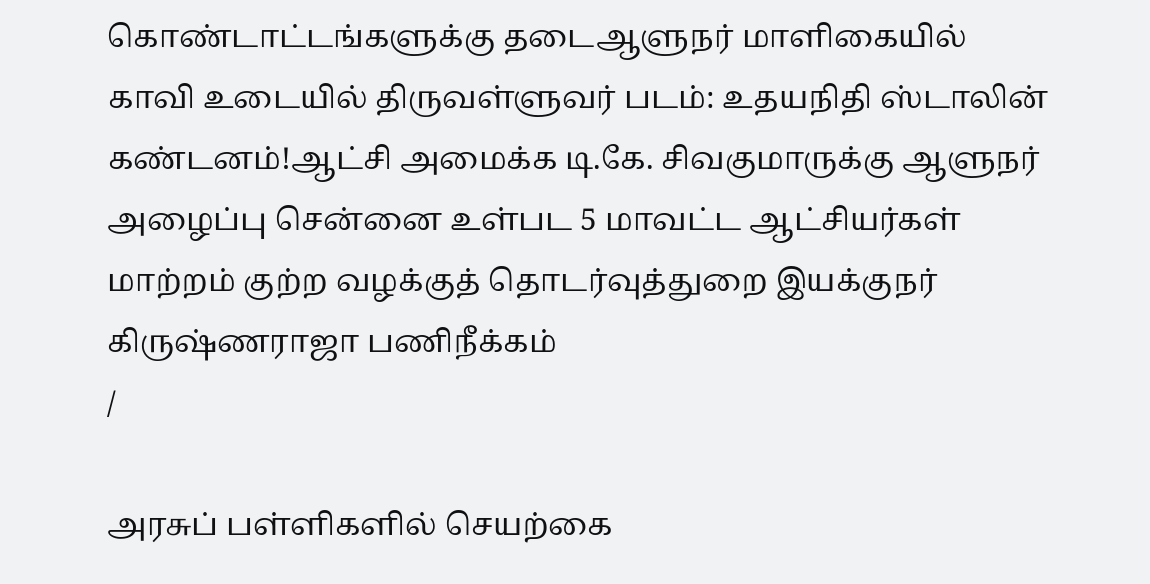கொண்டாட்டங்களுக்கு தடைஆளுநர் மாளிகையில் காவி உடையில் திருவள்ளுவர் படம்: உதயநிதி ஸ்டாலின் கண்டனம்!ஆட்சி அமைக்க டி.கே. சிவகுமாருக்கு ஆளுநர் அழைப்பு சென்னை உள்பட 5 மாவட்ட ஆட்சியர்கள் மாற்றம் குற்ற வழக்குத் தொடர்வுத்துறை இயக்குநர் கிருஷ்ணராஜா பணிநீக்கம்
/

அரசுப் பள்ளிகளில் செயற்கை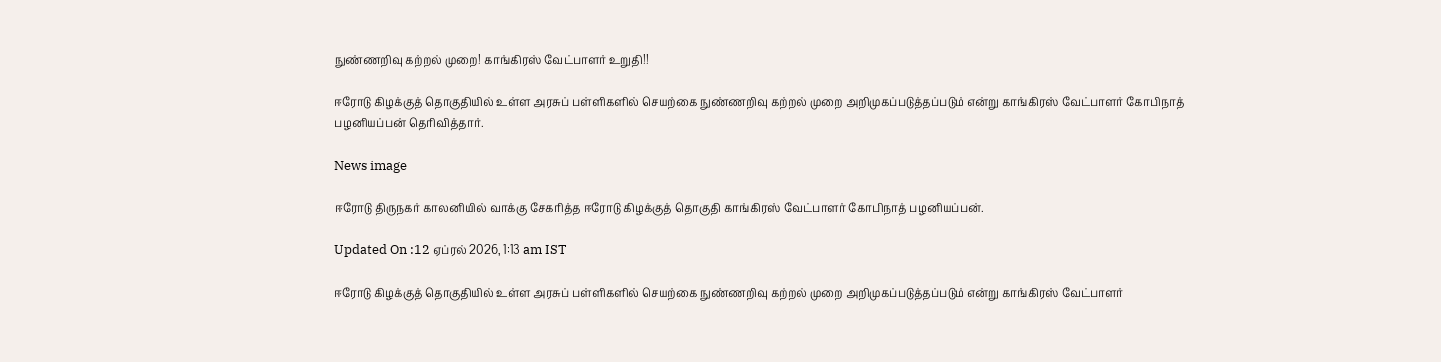நுண்ணறிவு கற்றல் முறை! காங்கிரஸ் வேட்பாளர் உறுதி!!

ஈரோடு கிழக்குத் தொகுதியில் உள்ள அரசுப் பள்ளிகளில் செயற்கை நுண்ணறிவு கற்றல் முறை அறிமுகப்படுத்தப்படும் என்று காங்கிரஸ் வேட்பாளர் கோபிநாத் பழனியப்பன் தெரிவித்தார்.

News image

ஈரோடு திருநகர் காலனியில் வாக்கு சேகரித்த ஈரோடு கிழக்குத் தொகுதி காங்கிரஸ் வேட்பாளர் கோபிநாத் பழனியப்பன்.

Updated On :12 ஏப்ரல் 2026, 1:13 am IST

ஈரோடு கிழக்குத் தொகுதியில் உள்ள அரசுப் பள்ளிகளில் செயற்கை நுண்ணறிவு கற்றல் முறை அறிமுகப்படுத்தப்படும் என்று காங்கிரஸ் வேட்பாளர்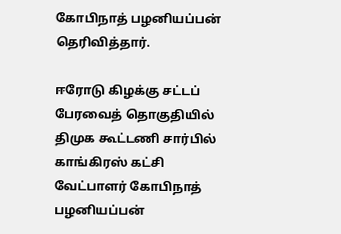கோபிநாத் பழனியப்பன் தெரிவித்தார்.

ஈரோடு கிழக்கு சட்டப் பேரவைத் தொகுதியில் திமுக கூட்டணி சார்பில் காங்கிரஸ் கட்சி வேட்பாளர் கோபிநாத் பழனியப்பன்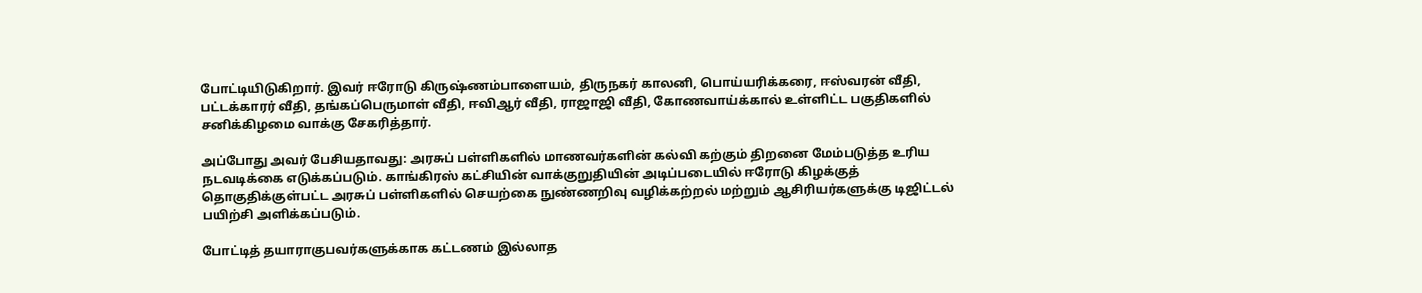போட்டியிடுகிறார். இவர் ஈரோடு கிருஷ்ணம்பாளையம், திருநகர் காலனி, பொய்யரிக்கரை, ஈஸ்வரன் வீதி, பட்டக்காரர் வீதி, தங்கப்பெருமாள் வீதி, ஈவிஆர் வீதி, ராஜாஜி வீதி, கோணவாய்க்கால் உள்ளிட்ட பகுதிகளில் சனிக்கிழமை வாக்கு சேகரித்தார்.

அப்போது அவர் பேசியதாவது: அரசுப் பள்ளிகளில் மாணவர்களின் கல்வி கற்கும் திறனை மேம்படுத்த உரிய நடவடிக்கை எடுக்கப்படும். காங்கிரஸ் கட்சியின் வாக்குறுதியின் அடிப்படையில் ஈரோடு கிழக்குத் தொகுதிக்குள்பட்ட அரசுப் பள்ளிகளில் செயற்கை நுண்ணறிவு வழிக்கற்றல் மற்றும் ஆசிரியர்களுக்கு டிஜிட்டல் பயிற்சி அளிக்கப்படும்.

போட்டித் தயாராகுபவர்களுக்காக கட்டணம் இல்லாத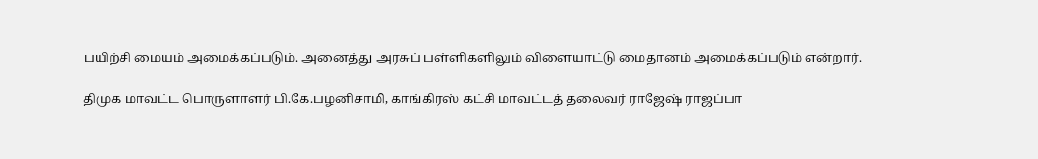பயிற்சி மையம் அமைக்கப்படும். அனைத்து அரசுப் பள்ளிகளிலும் விளையாட்டு மைதானம் அமைக்கப்படும் என்றார்.

திமுக மாவட்ட பொருளாளர் பி.கே.பழனிசாமி, காங்கிரஸ் கட்சி மாவட்டத் தலைவர் ராஜேஷ் ராஜப்பா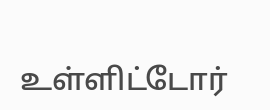உள்ளிட்டோர்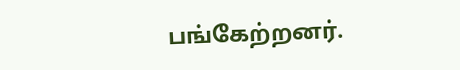பங்கேற்றனர்.